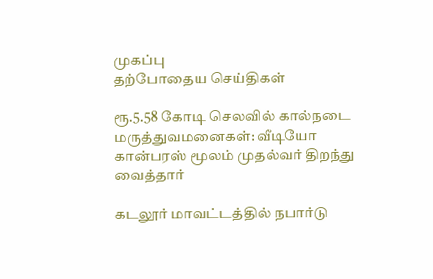முகப்பு
தற்போதைய செய்திகள்

ரூ.5.58 கோடி செலவில் கால்நடை மருத்துவமனைகள்: வீடியோ கான்பரஸ் மூலம் முதல்வர் திறந்து வைத்தார்

கடலூர் மாவட்டத்தில் நபார்டு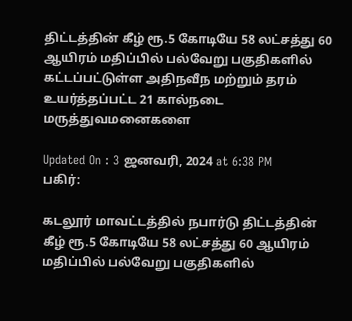திட்டத்தின் கீழ் ரூ.5 கோடியே 58 லட்சத்து 60 ஆயிரம் மதிப்பில் பல்வேறு பகுதிகளில் கட்டப்பட்டுள்ள அதிநவீந மற்றும் தரம் உயர்த்தப்பட்ட 21 கால்நடை மருத்துவமனைகளை

Updated On : 3 ஜனவரி, 2024 at 6:38 PM
பகிர்:

கடலூர் மாவட்டத்தில் நபார்டு திட்டத்தின் கீழ் ரூ.5 கோடியே 58 லட்சத்து 60 ஆயிரம் மதிப்பில் பல்வேறு பகுதிகளில்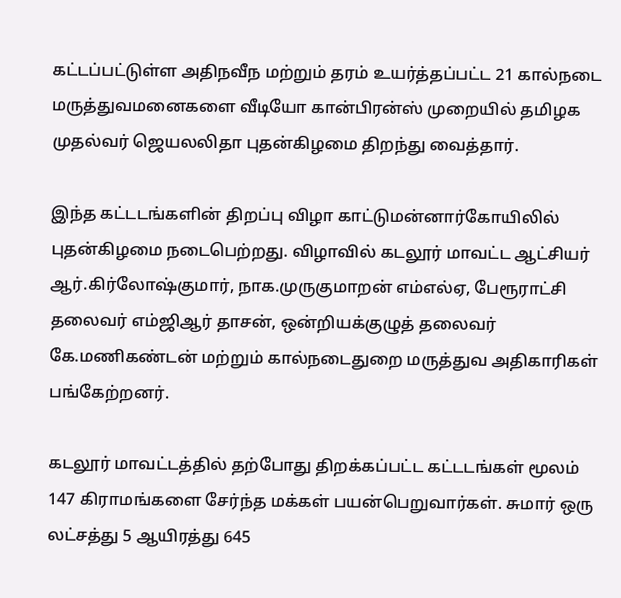கட்டப்பட்டுள்ள அதிநவீந மற்றும் தரம் உயர்த்தப்பட்ட 21 கால்நடை மருத்துவமனைகளை வீடியோ கான்பிரன்ஸ் முறையில் தமிழக முதல்வர் ஜெயலலிதா புதன்கிழமை திறந்து வைத்தார்.

இந்த கட்டடங்களின் திறப்பு விழா காட்டுமன்னார்கோயிலில் புதன்கிழமை நடைபெற்றது. விழாவில் கடலூர் மாவட்ட ஆட்சியர் ஆர்.கிர்லோஷ்குமார், நாக.முருகுமாறன் எம்எல்ஏ, பேரூராட்சி தலைவர் எம்ஜிஆர் தாசன், ஒன்றியக்குழுத் தலைவர் கே.மணிகண்டன் மற்றும் கால்நடைதுறை மருத்துவ அதிகாரிகள் பங்கேற்றனர்.

கடலூர் மாவட்டத்தில் தற்போது திறக்கப்பட்ட கட்டடங்கள் மூலம் 147 கிராமங்களை சேர்ந்த மக்கள் பயன்பெறுவார்கள். சுமார் ஒரு லட்சத்து 5 ஆயிரத்து 645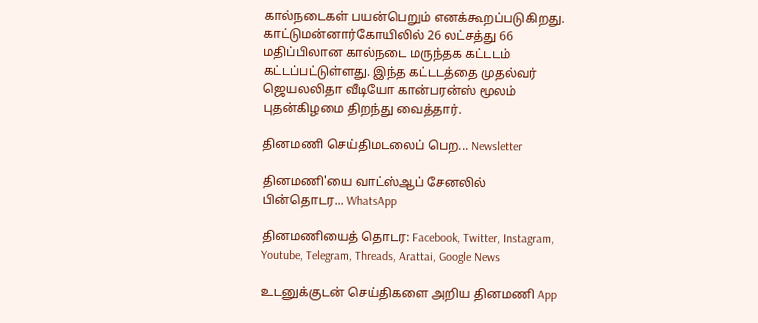கால்நடைகள் பயன்பெறும் எனக்கூறப்படுகிறது. காட்டுமன்னார்கோயிலில் 26 லட்சத்து 66 மதிப்பிலான கால்நடை மருந்தக கட்டடம் கட்டப்பட்டுள்ளது. இந்த கட்டடத்தை முதல்வர் ஜெயலலிதா வீடியோ கான்பரன்ஸ் மூலம் புதன்கிழமை திறந்து வைத்தார்.

தினமணி செய்திமடலைப் பெற... Newsletter

தினமணி'யை வாட்ஸ்ஆப் சேனலில் பின்தொடர... WhatsApp

தினமணியைத் தொடர: Facebook, Twitter, Instagram, Youtube, Telegram, Threads, Arattai, Google News

உடனுக்குடன் செய்திகளை அறிய தினமணி App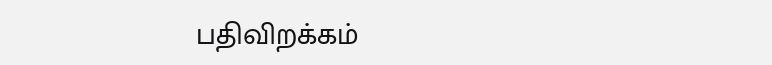பதிவிறக்கம்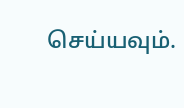செய்யவும்.